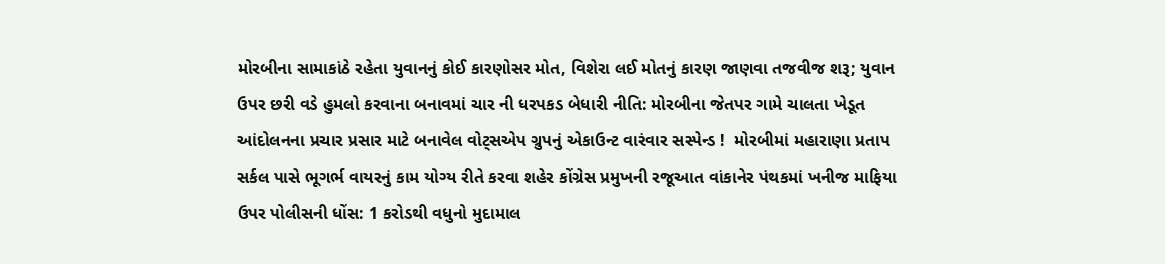મોરબીના સામાકાંઠે રહેતા યુવાનનું કોઈ કારણોસર મોત, વિશેરા લઈ મોતનું કારણ જાણવા તજવીજ શરૂ; યુવાન ઉપર છરી વડે હુમલો કરવાના બનાવમાં ચાર ની ધરપકડ બેધારી નીતિ: મોરબીના જેતપર ગામે ચાલતા ખેડૂત આંદોલનના પ્રચાર પ્રસાર માટે બનાવેલ વોટ્સએપ ગ્રુપનું એકાઉન્ટ વારંવાર સસ્પેન્ડ !  મોરબીમાં મહારાણા પ્રતાપ સર્કલ પાસે ભૂગર્ભ વાયરનું કામ યોગ્ય રીતે કરવા શહેર કોંગ્રેસ પ્રમુખની રજૂઆત વાંકાનેર પંથકમાં ખનીજ માફિયા ઉપર પોલીસની ધોંસ: 1 કરોડથી વધુનો મુદામાલ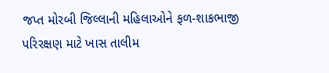જપ્ત મોરબી જિલ્લાની મહિલાઓને ફળ-શાકભાજી પરિરક્ષણ માટે ખાસ તાલીમ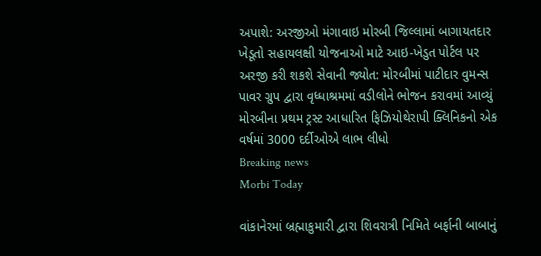અપાશે: અરજીઓ મંગાવાઇ મોરબી જિલ્લામાં બાગાયતદાર ખેડૂતો સહાયલક્ષી યોજનાઓ માટે આઇ-ખેડુત પોર્ટલ પર અરજી કરી શકશે સેવાની જ્યોત: મોરબીમાં પાટીદાર વુમન્સ પાવર ગ્રુપ દ્વારા વૃધ્ધાશ્રમમાં વડીલોને ભોજન કરાવમાં આવ્યું મોરબીના પ્રથમ ટ્રસ્ટ આધારિત ફિઝિયોથેરાપી ક્લિનિકનો એક વર્ષમાં 3000 દર્દીઓએ લાભ લીધો
Breaking news
Morbi Today

વાંકાનેરમાં બ્રહ્માકુમારી દ્વારા શિવરાત્રી નિમિતે બર્ફાની બાબાનું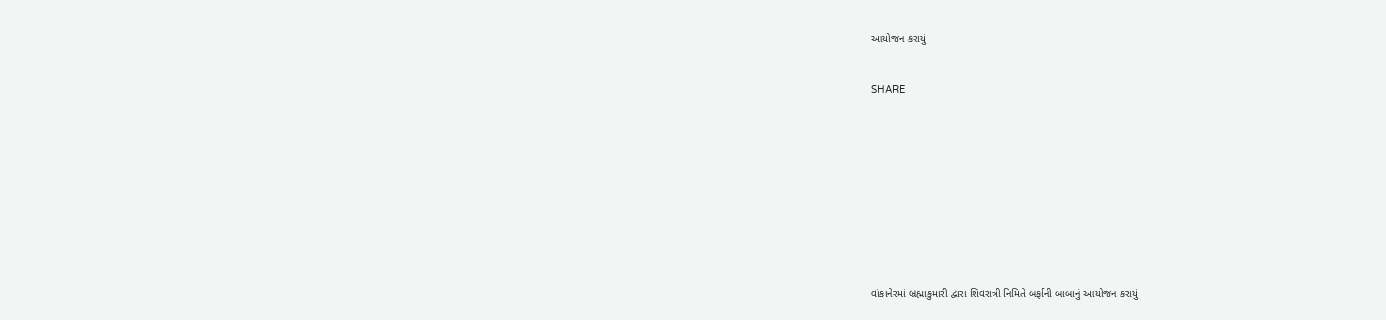આયોજન કરાયું


SHARE











વાંકાનેરમાં બ્રહ્માકુમારી દ્વારા શિવરાત્રી નિમિતે બર્ફાની બાબાનું આયોજન કરાયું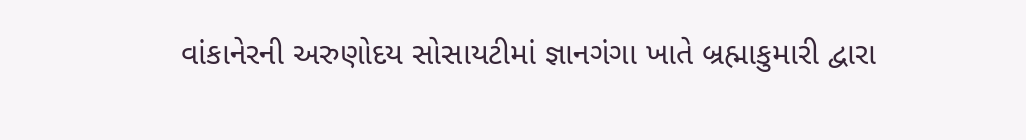વાંકાનેરની અરુણોદય સોસાયટીમાં જ્ઞાનગંગા ખાતે બ્રહ્માકુમારી દ્વારા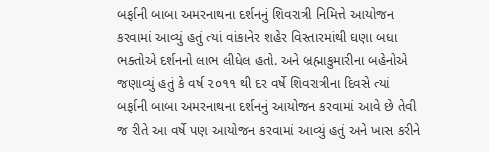બર્ફાની બાબા અમરનાથના દર્શનનું શિવરાત્રી નિમિત્તે આયોજન કરવામાં આવ્યું હતું ત્યાં વાંકાનેર શહેર વિસ્તારમાંથી ઘણા બધા ભક્તોએ દર્શનનો લાભ લીધેલ હતો. અને બ્રહ્માકુમારીના બહેનોએ જણાવ્યું હતું કે વર્ષ ૨૦૧૧ થી દર વર્ષે શિવરાત્રીના દિવસે ત્યાં બર્ફાની બાબા અમરનાથના દર્શનનું આયોજન કરવામાં આવે છે તેવી જ રીતે આ વર્ષે પણ આયોજન કરવામાં આવ્યું હતું અને ખાસ કરીને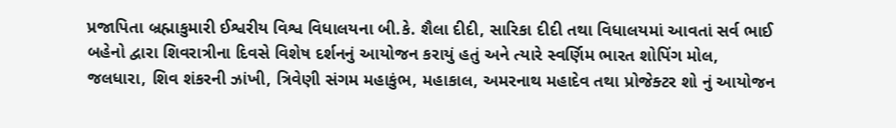પ્રજાપિતા બ્રહ્માકુમારી ઈશ્વરીય વિશ્વ વિધાલયના બી.કે. શૈલા દીદી, સારિકા દીદી તથા વિધાલયમાં આવતાં સર્વ ભાઈ બહેનો દ્વારા શિવરાત્રીના દિવસે વિશેષ દર્શનનું આયોજન કરાયું હતું અને ત્યારે સ્વર્ણિમ ભારત શોપિંગ મોલ, જલધારા, શિવ શંકરની ઝાંખી, ત્રિવેણી સંગમ મહાકુંભ, મહાકાલ, અમરનાથ મહાદેવ તથા પ્રોજેક્ટર શો નું આયોજન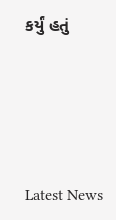કર્યું હતું






Latest News